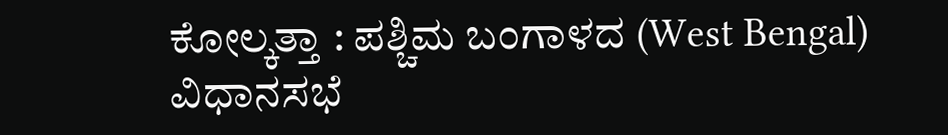ಕೋಲ್ಕತ್ತಾ : ಪಶ್ಚಿಮ ಬಂಗಾಳದ (West Bengal) ವಿಧಾನಸಭೆ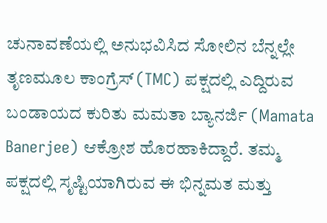ಚುನಾವಣೆಯಲ್ಲಿ ಅನುಭವಿಸಿದ ಸೋಲಿನ ಬೆನ್ನಲ್ಲೇ ತೃಣಮೂಲ ಕಾಂಗ್ರೆಸ್ (TMC) ಪಕ್ಷದಲ್ಲಿ ಎದ್ದಿರುವ ಬಂಡಾಯದ ಕುರಿತು ಮಮತಾ ಬ್ಯಾನರ್ಜಿ (Mamata Banerjee) ಆಕ್ರೋಶ ಹೊರಹಾಕಿದ್ದಾರೆ. ತಮ್ಮ ಪಕ್ಷದಲ್ಲಿ ಸೃಷ್ಟಿಯಾಗಿರುವ ಈ ಭಿನ್ನಮತ ಮತ್ತು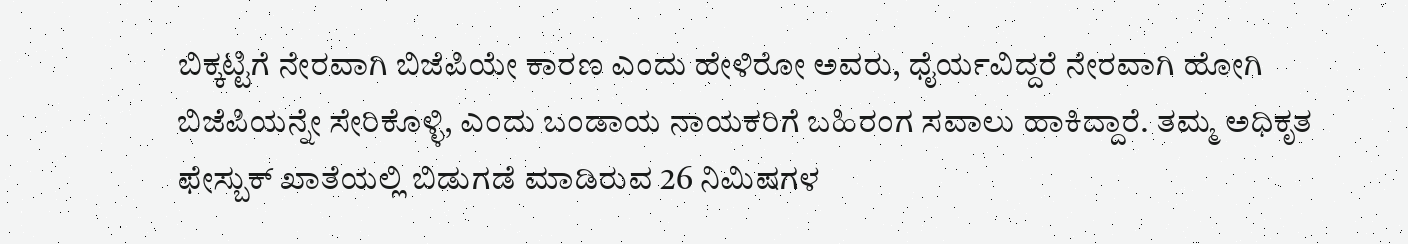ಬಿಕ್ಕಟ್ಟಿಗೆ ನೇರವಾಗಿ ಬಿಜೆಪಿಯೇ ಕಾರಣ ಎಂದು ಹೇಳಿರೋ ಅವರು, ಧೈರ್ಯವಿದ್ದರೆ ನೇರವಾಗಿ ಹೋಗಿ ಬಿಜೆಪಿಯನ್ನೇ ಸೇರಿಕೊಳ್ಳಿ, ಎಂದು ಬಂಡಾಯ ನಾಯಕರಿಗೆ ಬಹಿರಂಗ ಸವಾಲು ಹಾಕಿದ್ದಾರೆ. ತಮ್ಮ ಅಧಿಕೃತ ಫೇಸ್ಬುಕ್ ಖಾತೆಯಲ್ಲಿ ಬಿಡುಗಡೆ ಮಾಡಿರುವ 26 ನಿಮಿಷಗಳ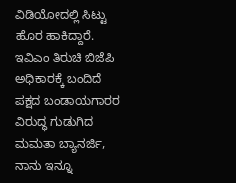ವಿಡಿಯೋದಲ್ಲಿ ಸಿಟ್ಟು ಹೊರ ಹಾಕಿದ್ದಾರೆ.
ಇವಿಎಂ ತಿರುಚಿ ಬಿಜೆಪಿ ಅಧಿಕಾರಕ್ಕೆ ಬಂದಿದೆ
ಪಕ್ಷದ ಬಂಡಾಯಗಾರರ ವಿರುದ್ಧ ಗುಡುಗಿದ ಮಮತಾ ಬ್ಯಾನರ್ಜಿ, ನಾನು ಇನ್ನೂ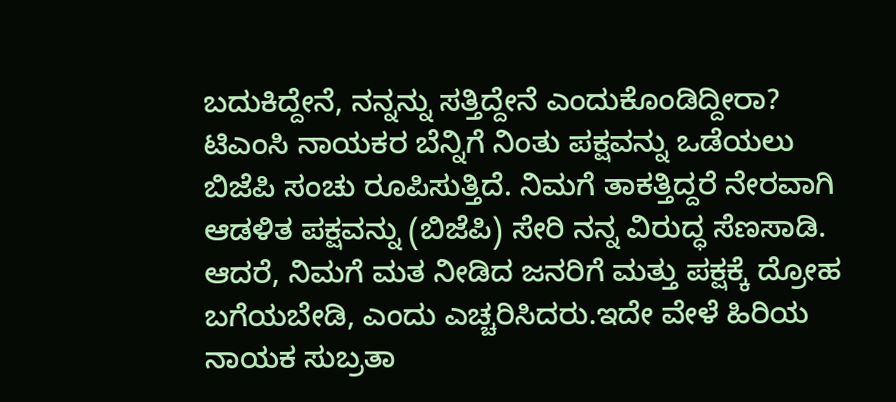ಬದುಕಿದ್ದೇನೆ, ನನ್ನನ್ನು ಸತ್ತಿದ್ದೇನೆ ಎಂದುಕೊಂಡಿದ್ದೀರಾ? ಟಿಎಂಸಿ ನಾಯಕರ ಬೆನ್ನಿಗೆ ನಿಂತು ಪಕ್ಷವನ್ನು ಒಡೆಯಲು ಬಿಜೆಪಿ ಸಂಚು ರೂಪಿಸುತ್ತಿದೆ. ನಿಮಗೆ ತಾಕತ್ತಿದ್ದರೆ ನೇರವಾಗಿ ಆಡಳಿತ ಪಕ್ಷವನ್ನು (ಬಿಜೆಪಿ) ಸೇರಿ ನನ್ನ ವಿರುದ್ಧ ಸೆಣಸಾಡಿ. ಆದರೆ, ನಿಮಗೆ ಮತ ನೀಡಿದ ಜನರಿಗೆ ಮತ್ತು ಪಕ್ಷಕ್ಕೆ ದ್ರೋಹ ಬಗೆಯಬೇಡಿ, ಎಂದು ಎಚ್ಚರಿಸಿದರು.ಇದೇ ವೇಳೆ ಹಿರಿಯ ನಾಯಕ ಸುಬ್ರತಾ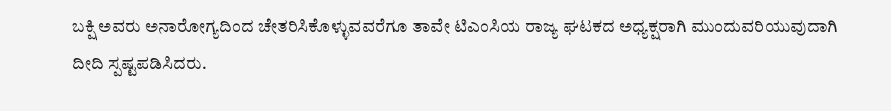ಬಕ್ಷಿ ಅವರು ಅನಾರೋಗ್ಯದಿಂದ ಚೇತರಿಸಿಕೊಳ್ಳುವವರೆಗೂ ತಾವೇ ಟಿಎಂಸಿಯ ರಾಜ್ಯ ಘಟಕದ ಅಧ್ಯಕ್ಷರಾಗಿ ಮುಂದುವರಿಯುವುದಾಗಿ ದೀದಿ ಸ್ಪಷ್ಟಪಡಿಸಿದರು.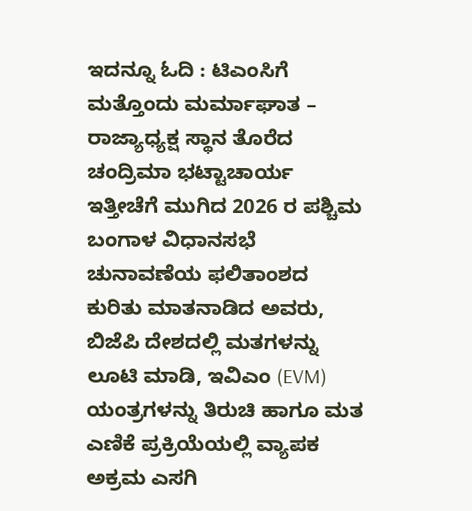ಇದನ್ನೂ ಓದಿ : ಟಿಎಂಸಿಗೆ ಮತ್ತೊಂದು ಮರ್ಮಾಘಾತ – ರಾಜ್ಯಾಧ್ಯಕ್ಷ ಸ್ಥಾನ ತೊರೆದ ಚಂದ್ರಿಮಾ ಭಟ್ಟಾಚಾರ್ಯ
ಇತ್ತೀಚೆಗೆ ಮುಗಿದ 2026 ರ ಪಶ್ಚಿಮ ಬಂಗಾಳ ವಿಧಾನಸಭೆ ಚುನಾವಣೆಯ ಫಲಿತಾಂಶದ ಕುರಿತು ಮಾತನಾಡಿದ ಅವರು, ಬಿಜೆಪಿ ದೇಶದಲ್ಲಿ ಮತಗಳನ್ನು ಲೂಟಿ ಮಾಡಿ, ಇವಿಎಂ (EVM) ಯಂತ್ರಗಳನ್ನು ತಿರುಚಿ ಹಾಗೂ ಮತ ಎಣಿಕೆ ಪ್ರಕ್ರಿಯೆಯಲ್ಲಿ ವ್ಯಾಪಕ ಅಕ್ರಮ ಎಸಗಿ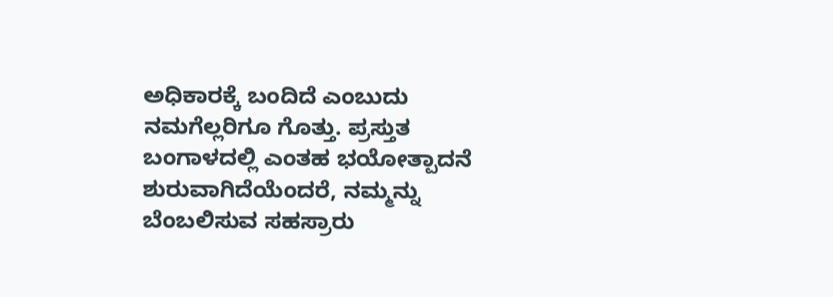ಅಧಿಕಾರಕ್ಕೆ ಬಂದಿದೆ ಎಂಬುದು ನಮಗೆಲ್ಲರಿಗೂ ಗೊತ್ತು. ಪ್ರಸ್ತುತ ಬಂಗಾಳದಲ್ಲಿ ಎಂತಹ ಭಯೋತ್ಪಾದನೆ ಶುರುವಾಗಿದೆಯೆಂದರೆ, ನಮ್ಮನ್ನು ಬೆಂಬಲಿಸುವ ಸಹಸ್ರಾರು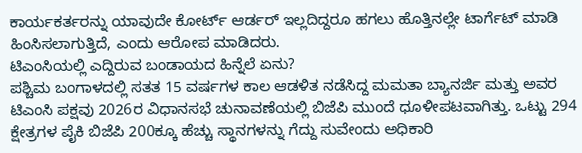ಕಾರ್ಯಕರ್ತರನ್ನು ಯಾವುದೇ ಕೋರ್ಟ್ ಆರ್ಡರ್ ಇಲ್ಲದಿದ್ದರೂ ಹಗಲು ಹೊತ್ತಿನಲ್ಲೇ ಟಾರ್ಗೆಟ್ ಮಾಡಿ ಹಿಂಸಿಸಲಾಗುತ್ತಿದೆ, ಎಂದು ಆರೋಪ ಮಾಡಿದರು.
ಟಿಎಂಸಿಯಲ್ಲಿ ಎದ್ದಿರುವ ಬಂಡಾಯದ ಹಿನ್ನೆಲೆ ಏನು?
ಪಶ್ಚಿಮ ಬಂಗಾಳದಲ್ಲಿ ಸತತ 15 ವರ್ಷಗಳ ಕಾಲ ಆಡಳಿತ ನಡೆಸಿದ್ದ ಮಮತಾ ಬ್ಯಾನರ್ಜಿ ಮತ್ತು ಅವರ ಟಿಎಂಸಿ ಪಕ್ಷವು 2026ರ ವಿಧಾನಸಭೆ ಚುನಾವಣೆಯಲ್ಲಿ ಬಿಜೆಪಿ ಮುಂದೆ ಧೂಳೀಪಟವಾಗಿತ್ತು. ಒಟ್ಟು 294 ಕ್ಷೇತ್ರಗಳ ಪೈಕಿ ಬಿಜೆಪಿ 200ಕ್ಕೂ ಹೆಚ್ಚು ಸ್ಥಾನಗಳನ್ನು ಗೆದ್ದು ಸುವೇಂದು ಅಧಿಕಾರಿ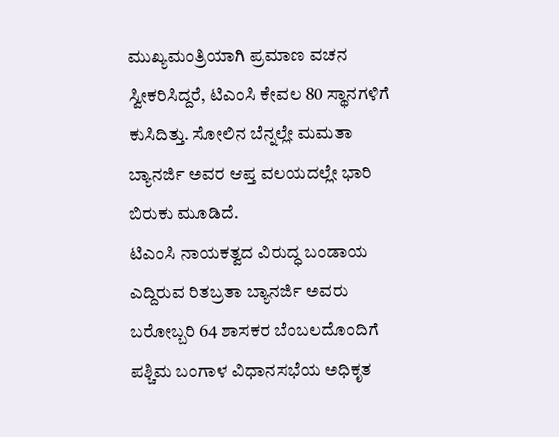ಮುಖ್ಯಮಂತ್ರಿಯಾಗಿ ಪ್ರಮಾಣ ವಚನ ಸ್ವೀಕರಿಸಿದ್ದರೆ, ಟಿಎಂಸಿ ಕೇವಲ 80 ಸ್ಥಾನಗಳಿಗೆ ಕುಸಿದಿತ್ತು. ಸೋಲಿನ ಬೆನ್ನಲ್ಲೇ ಮಮತಾ ಬ್ಯಾನರ್ಜಿ ಅವರ ಆಪ್ತ ವಲಯದಲ್ಲೇ ಭಾರಿ ಬಿರುಕು ಮೂಡಿದೆ.
ಟಿಎಂಸಿ ನಾಯಕತ್ವದ ವಿರುದ್ಧ ಬಂಡಾಯ ಎದ್ದಿರುವ ರಿತಬ್ರತಾ ಬ್ಯಾನರ್ಜಿ ಅವರು ಬರೋಬ್ಬರಿ 64 ಶಾಸಕರ ಬೆಂಬಲದೊಂದಿಗೆ ಪಶ್ಚಿಮ ಬಂಗಾಳ ವಿಧಾನಸಭೆಯ ಅಧಿಕೃತ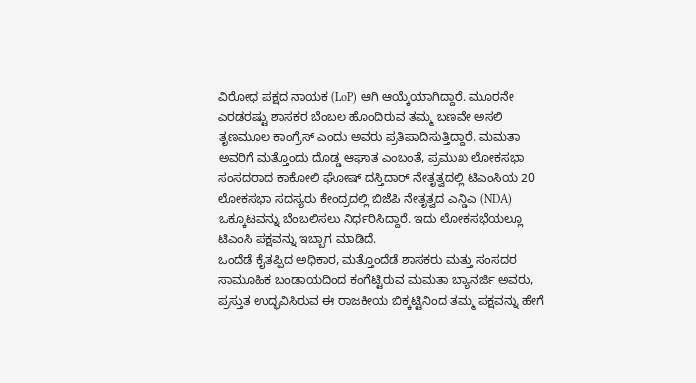ವಿರೋಧ ಪಕ್ಷದ ನಾಯಕ (LoP) ಆಗಿ ಆಯ್ಕೆಯಾಗಿದ್ದಾರೆ. ಮೂರನೇ ಎರಡರಷ್ಟು ಶಾಸಕರ ಬೆಂಬಲ ಹೊಂದಿರುವ ತಮ್ಮ ಬಣವೇ ಅಸಲಿ ತೃಣಮೂಲ ಕಾಂಗ್ರೆಸ್ ಎಂದು ಅವರು ಪ್ರತಿಪಾದಿಸುತ್ತಿದ್ದಾರೆ. ಮಮತಾ ಅವರಿಗೆ ಮತ್ತೊಂದು ದೊಡ್ಡ ಆಘಾತ ಎಂಬಂತೆ, ಪ್ರಮುಖ ಲೋಕಸಭಾ ಸಂಸದರಾದ ಕಾಕೋಲಿ ಘೋಷ್ ದಸ್ತಿದಾರ್ ನೇತೃತ್ವದಲ್ಲಿ ಟಿಎಂಸಿಯ 20 ಲೋಕಸಭಾ ಸದಸ್ಯರು ಕೇಂದ್ರದಲ್ಲಿ ಬಿಜೆಪಿ ನೇತೃತ್ವದ ಎನ್ಡಿಎ (NDA) ಒಕ್ಕೂಟವನ್ನು ಬೆಂಬಲಿಸಲು ನಿರ್ಧರಿಸಿದ್ದಾರೆ. ಇದು ಲೋಕಸಭೆಯಲ್ಲೂ ಟಿಎಂಸಿ ಪಕ್ಷವನ್ನು ಇಬ್ಬಾಗ ಮಾಡಿದೆ.
ಒಂದೆಡೆ ಕೈತಪ್ಪಿದ ಅಧಿಕಾರ, ಮತ್ತೊಂದೆಡೆ ಶಾಸಕರು ಮತ್ತು ಸಂಸದರ ಸಾಮೂಹಿಕ ಬಂಡಾಯದಿಂದ ಕಂಗೆಟ್ಟಿರುವ ಮಮತಾ ಬ್ಯಾನರ್ಜಿ ಅವರು, ಪ್ರಸ್ತುತ ಉದ್ಭವಿಸಿರುವ ಈ ರಾಜಕೀಯ ಬಿಕ್ಕಟ್ಟಿನಿಂದ ತಮ್ಮ ಪಕ್ಷವನ್ನು ಹೇಗೆ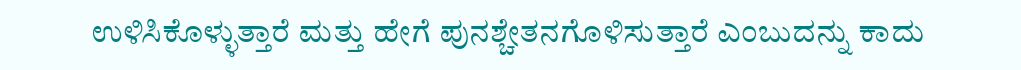ಉಳಿಸಿಕೊಳ್ಳುತ್ತಾರೆ ಮತ್ತು ಹೇಗೆ ಪುನಶ್ಚೇತನಗೊಳಿಸುತ್ತಾರೆ ಎಂಬುದನ್ನು ಕಾದು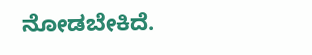ನೋಡಬೇಕಿದೆ.